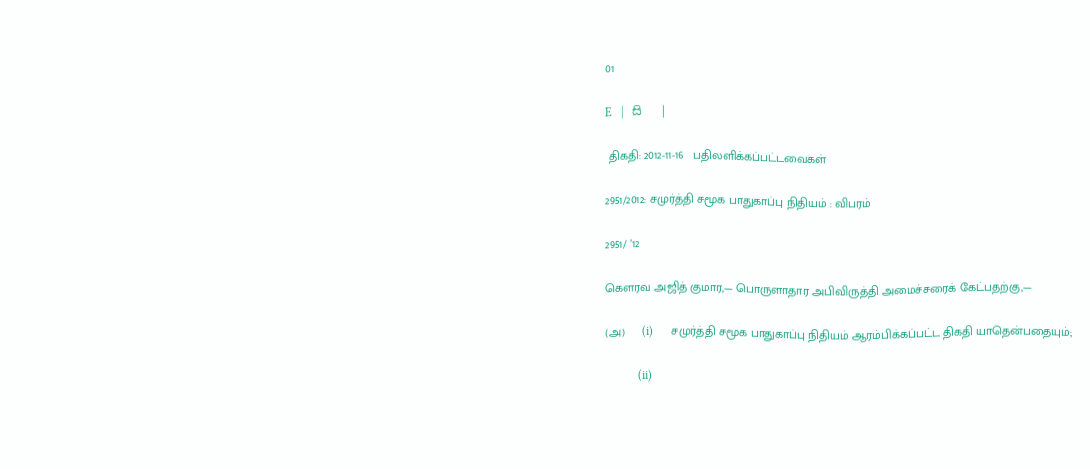01

E   |   සි   |

 திகதி: 2012-11-16   பதிலளிக்கப்பட்டவைகள்

2951/2012: சமுர்த்தி சமூக பாதுகாப்பு நிதியம் : விபரம்

2951/ ’12

கெளரவ அஜித் குமார,— பொருளாதார அபிவிருத்தி அமைச்சரைக் கேட்பதற்கு,—

(அ)     (i)      சமுர்த்தி சமூக பாதுகாப்பு நிதியம் ஆரம்பிக்கப்பட்ட திகதி யாதென்பதையும்;

           (ii)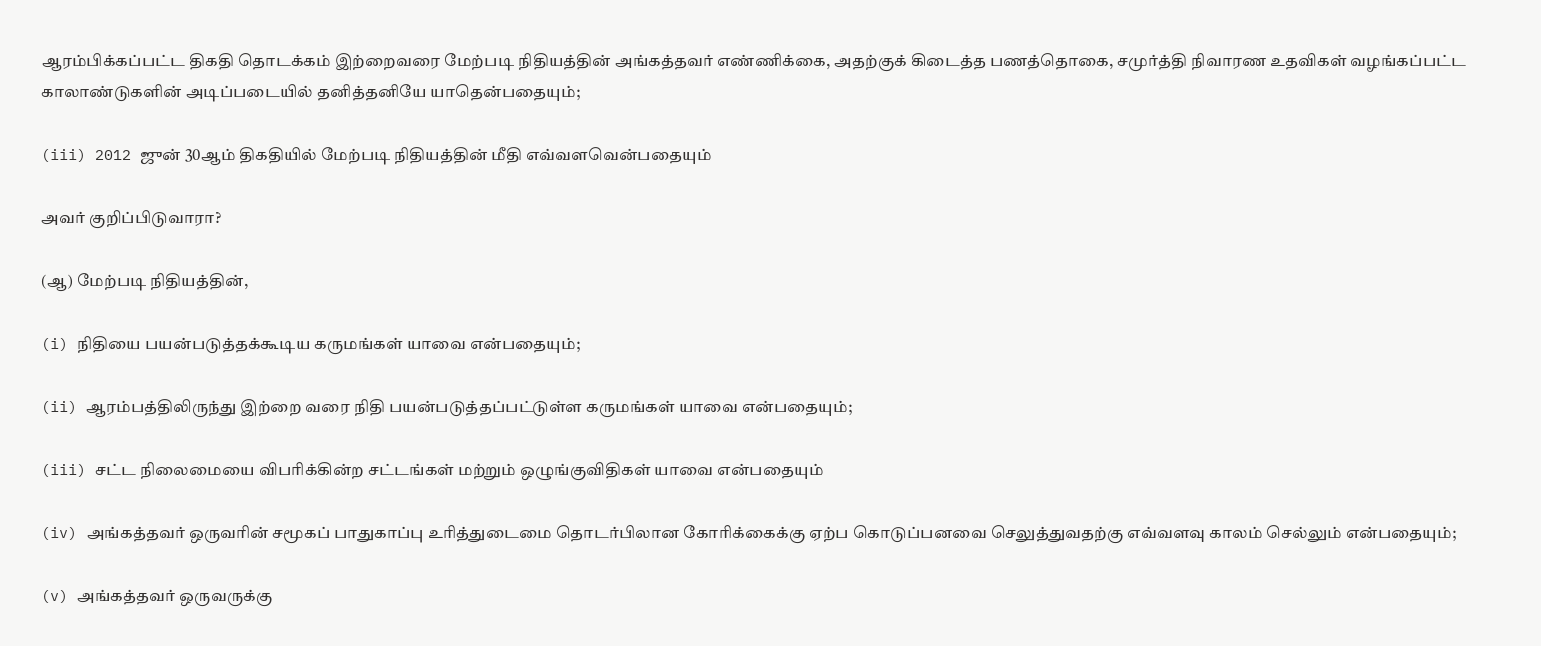ஆரம்பிக்கப்பட்ட திகதி தொடக்கம் இற்றைவரை மேற்படி நிதியத்தின் அங்கத்தவர் எண்ணிக்கை, அதற்குக் கிடைத்த பணத்தொகை, சமுர்த்தி நிவாரண உதவிகள் வழங்கப்பட்ட காலாண்டுகளின் அடிப்படையில் தனித்தனியே யாதென்பதையும்;

(iii) 2012 ஜுன் 30ஆம் திகதியில் மேற்படி நிதியத்தின் மீதி எவ்வளவென்பதையும்

அவர் குறிப்பிடுவாரா?

(ஆ) மேற்படி நிதியத்தின்,

(i) நிதியை பயன்படுத்தக்கூடிய கருமங்கள் யாவை என்பதையும்;

(ii) ஆரம்பத்திலிருந்து இற்றை வரை நிதி பயன்படுத்தப்பட்டுள்ள கருமங்கள் யாவை என்பதையும்;

(iii) சட்ட நிலைமையை விபரிக்கின்ற சட்டங்கள் மற்றும் ஒழுங்குவிதிகள் யாவை என்பதையும்

(iv) அங்கத்தவர் ஒருவரின் சமூகப் பாதுகாப்பு உரித்துடைமை தொடர்பிலான கோரிக்கைக்கு ஏற்ப கொடுப்பனவை செலுத்துவதற்கு எவ்வளவு காலம் செல்லும் என்பதையும்;

(v) அங்கத்தவர் ஒருவருக்கு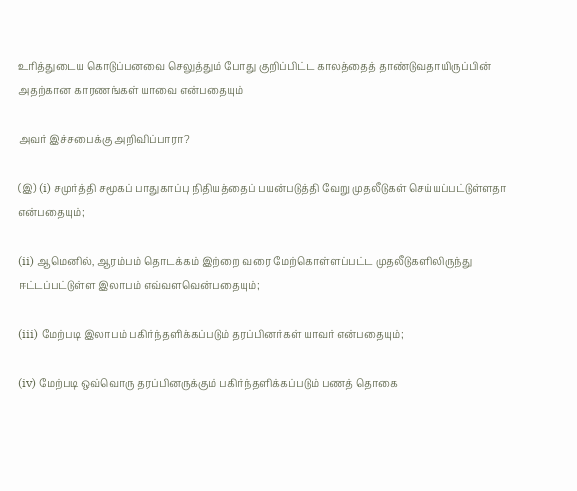உரித்துடைய கொடுப்பனவை செலுத்தும் போது குறிப்பிட்ட காலத்தைத் தாண்டுவதாயிருப்பின் அதற்கான காரணங்கள் யாவை என்பதையும்

அவர் இச்சபைக்கு அறிவிப்பாரா?

(இ) (i) சமுர்த்தி சமூகப் பாதுகாப்பு நிதியத்தைப் பயன்படுத்தி வேறு முதலீடுகள் செய்யப்பட்டுள்ளதா என்பதையும்;

(ii) ஆமெனில், ஆரம்பம் தொடக்கம் இற்றை வரை மேற்கொள்ளப்பட்ட முதலீடுகளிலிருந்து ஈட்டப்பட்டுள்ள இலாபம் எவ்வளவென்பதையும்;

(iii) மேற்படி இலாபம் பகிர்ந்தளிக்கப்படும் தரப்பினர்கள் யாவர் என்பதையும்;

(iv) மேற்படி ஒவ்வொரு தரப்பினருக்கும் பகிர்ந்தளிக்கப்படும் பணத் தொகை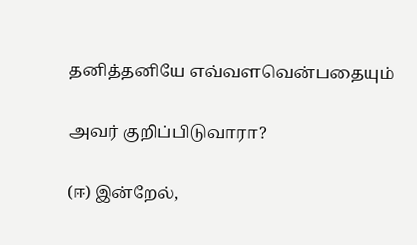தனித்தனியே எவ்வளவென்பதையும்

அவர் குறிப்பிடுவாரா?

(ஈ) இன்றேல்,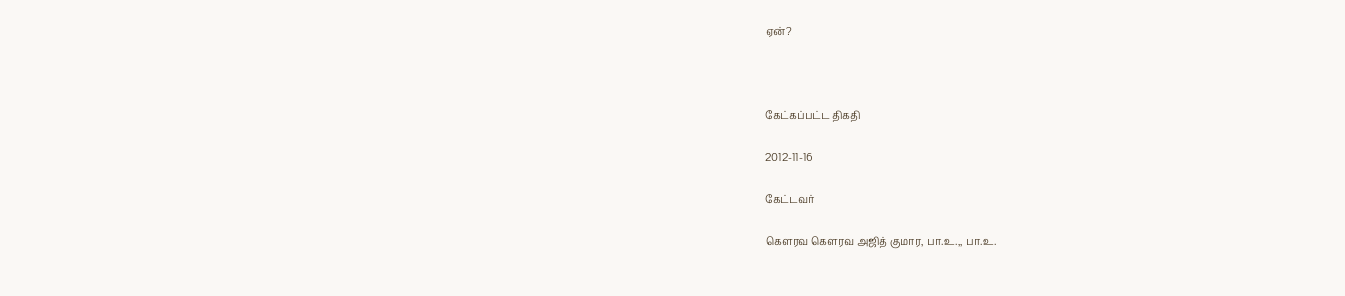ஏன்?



கேட்கப்பட்ட திகதி

2012-11-16

கேட்டவர்

கௌரவ கௌரவ அஜித் குமார, பா.உ.,, பா.உ.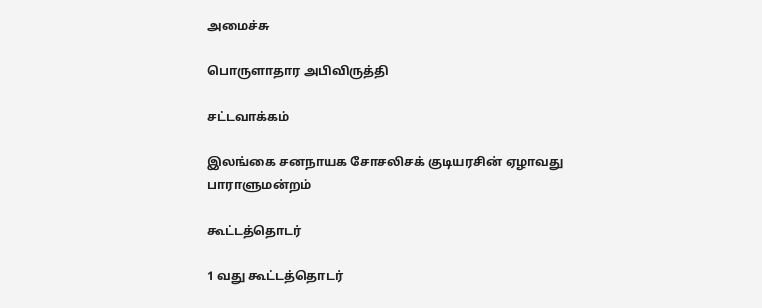அமைச்சு

பொருளாதார அபிவிருத்தி

சட்டவாக்கம்

இலங்கை சனநாயக சோசலிசக் குடியரசின் ஏழாவது பாராளுமன்றம்

கூட்டத்தொடர்

1 வது கூட்டத்தொடர்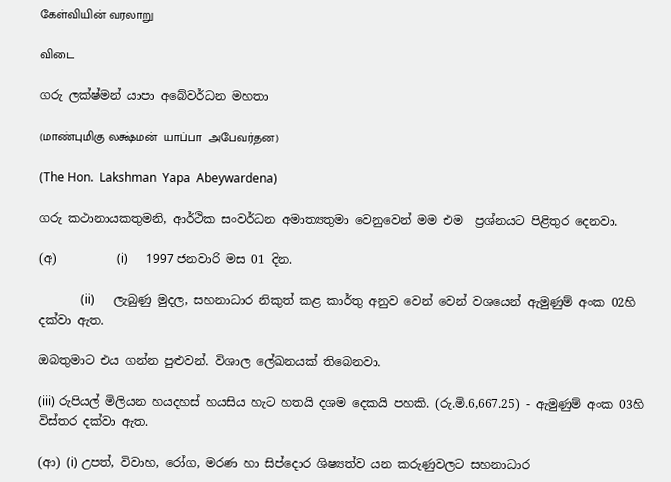கேள்வியின் வரலாறு

விடை

ගරු ලක්ෂ්මන් යාපා අබේවර්ධන මහතා

(மாண்புமிகு லக்ஷ்மன்  யாப்பா  அபேவர்தன)

(The Hon.  Lakshman  Yapa  Abeywardena)

ගරු කථානායකතුමනි, ආර්ථික සංවර්ධන අමාත්‍යතුමා වෙනුවෙන් මම එම  ප්‍රශ්නයට පිළිතුර දෙනවා.

(අ)          (i)      1997 ජනවාරි මස 01 දින.

              (ii)      ලැබුණු මුදල, සහනාධාර නිකුත් කළ කාර්තු අනුව වෙන් වෙන් වශයෙන් ඇමුණුම් අංක 02හි දක්වා ඇත.

ඔබතුමාට එය ගන්න පුළුවන්. විශාල ලේඛනයක් තිබෙනවා.

(iii) රුපියල් මිලියන හයදහස් හයසිය හැට හතයි දශම දෙකයි පහකි. (රු.මි.6,667.25) - ඇමුණුම් අංක 03හි විස්තර දක්වා ඇත.

(ආ) (i) උපත්, විවාහ, රෝග, මරණ හා සිප්දොර ශිෂ්‍යත්ව යන කරුණුවලට සහනාධාර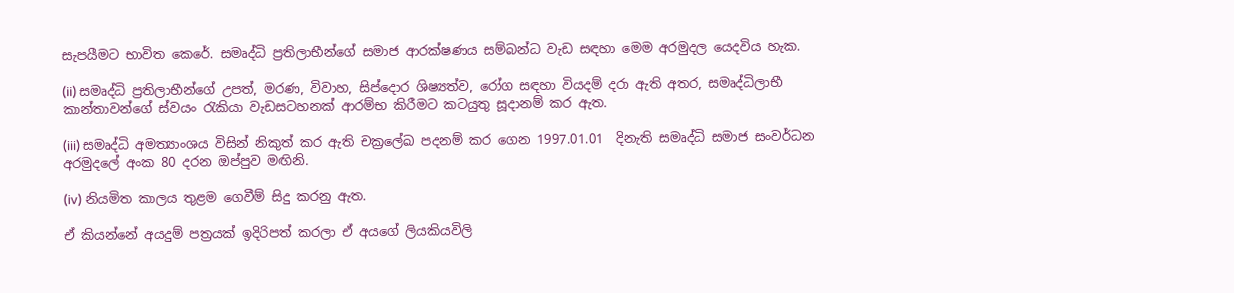සැපයීමට භාවිත කෙරේ. සමෘද්ධි ප්‍රතිලාභීන්ගේ සමාජ ආරක්ෂණය සම්බන්ධ වැඩ සඳහා මෙම අරමුදල යෙදවිය හැක.

(ii) සමෘද්ධි ප්‍රතිලාභීන්ගේ උපත්, මරණ, විවාහ, සිප්දොර ශිෂ්‍යත්ව, රෝග සඳහා වියදම් දරා ඇති අතර, සමෘද්ධිලාභී කාන්තාවන්ගේ ස්වයං රැකියා වැඩසටහනක් ආරම්භ කිරීමට කටයුතු සූදානම් කර ඇත.

(iii) සමෘද්ධි අමත්‍යාංශය විසින් නිකුත් කර ඇති චක්‍රලේඛ පදනම් කර ගෙන 1997.01.01  දිනැති සමෘද්ධි සමාජ සංවර්ධන අරමුදලේ අංක 80 දරන ඔප්පුව මඟිනි.

(iv) නියමිත කාලය තුළම ගෙවීම් සිදු කරනු ඇත.

ඒ කියන්නේ අයදුම් පත්‍රයක් ඉදිරිපත් කරලා ඒ අයගේ ලියකියවිලි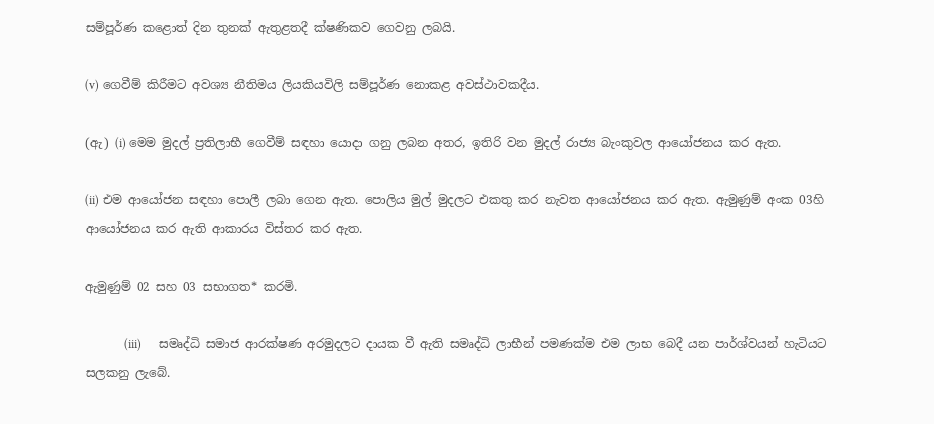සම්පූර්ණ කළොත් දින තුනක් ඇතුළතදී ක්ෂණිකව ගෙවනු ලබයි.

(v) ගෙවීම් කිරීමට අවශ්‍ය නීතිමය ලියකියවිලි සම්පූර්ණ නොකළ අවස්ථාවකදීය.

(ඇ) (i) මෙම මුදල් ප්‍රතිලාභී ගෙවීම් සඳහා යොදා ගනු ලබන අතර, ඉතිරි වන මුදල් රාජ්‍ය බැංකුවල ආයෝජනය කර ඇත.

(ii) එම ආයෝජන සඳහා පොලී ලබා ගෙන ඇත. පොලිය මුල් මුදලට එකතු කර නැවත ආයෝජනය කර ඇත. ඇමුණුම් අංක 03හි  ආයෝජනය කර ඇති ආකාරය විස්තර කර ඇත.

ඇමුණුම් 02 සහ 03 සභාගත* කරමි.

             (iii)      සමෘද්ධි සමාජ ආරක්ෂණ අරමුදලට දායක වී ඇති සමෘද්ධි ලාභීන් පමණක්ම එම ලාභ බෙදී යන පාර්ශ්වයන් හැටියට  සලකනු ලැබේ.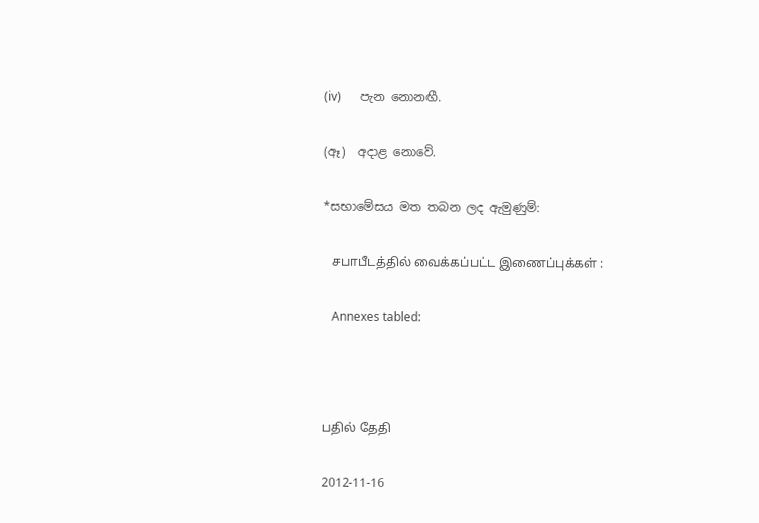(iv)      පැන නොනඟී.

(ඈ)  අදාළ නොවේ.

*සභාමේසය මත තබන ලද ඇමුණුම්:

   சபாபீடத்தில் வைக்கப்பட்ட இணைப்புக்கள் :

   Annexes tabled:



பதில் தேதி

2012-11-16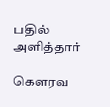பதில் அளித்தார்

கௌரவ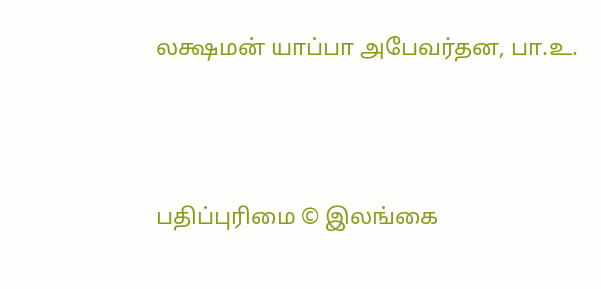லக்ஷமன் யாப்பா அபேவர்தன, பா.உ.





பதிப்புரிமை © இலங்கை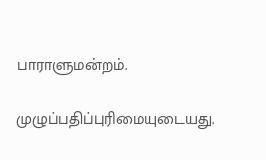பாராளுமன்றம்.

முழுப்பதிப்புரிமையுடையது.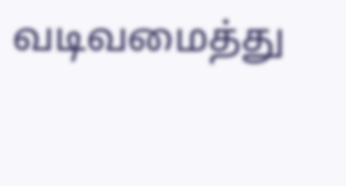வடிவமைத்து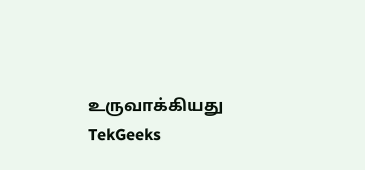உருவாக்கியது  TekGeeks